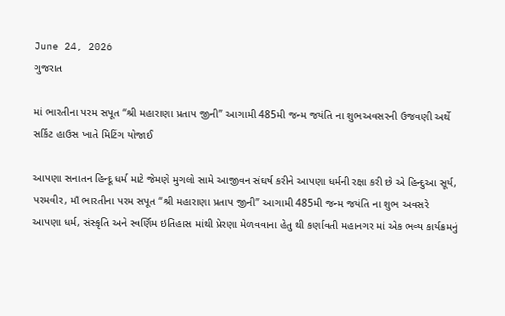June 24, 2026
ગુજરાત

માં ભારતીના પરમ સપૂત “શ્રી મહારાણા પ્રતાપ જીની” આગામી 485મી જન્મ જયંતિ ના શુભઅવસરની ઉજવણી અર્થે સર્કિટ હાઉસ ખાતે મિટિંગ યોજાઈ

આપણા સનાતન હિન્દૂ ધર્મ માટે જેમણે મુગલો સામે આજીવન સંઘર્ષ કરીને આપણા ધર્મની રક્ષા કરી છે એ હિન્દુઆ સૂર્ય, પરમવીર, માઁ ભારતીના પરમ સપૂત “શ્રી મહારાણા પ્રતાપ જીની” આગામી 485મી જન્મ જયંતિ ના શુભ અવસરે આપણા ધર્મ, સંસ્કૃતિ અને સ્વર્ણિમ ઇતિહાસ માંથી પ્રેરણા મેળવવાના હેતુ થી કર્ણાવતી મહાનગર માં એક ભવ્ય કાર્યક્રમનું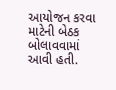આયોજન કરવા માટેની બેઠક બોલાવવામાં આવી હતી.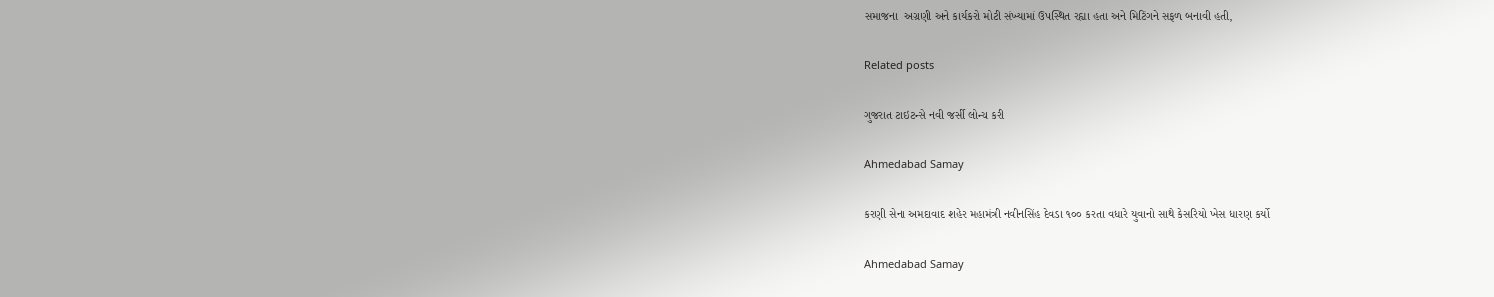સમાજના  અગ્રણી અને કાર્યકરો મોટી સંખ્યામાં ઉપસ્થિત રહ્યા હતા અને મિટિંગને સફળ બનાવી હતી,

Related posts

ગુજરાત ટાઇટન્સે નવી જર્સી લોન્ચ કરી

Ahmedabad Samay

કરણી સેના અમદાવાદ શહેર મહામંત્રી નવીનસિંહ દેવડા ૧૦૦ કરતા વધારે યુવાનો સાથે કેસરિયો ખેસ ધારણ કર્યો

Ahmedabad Samay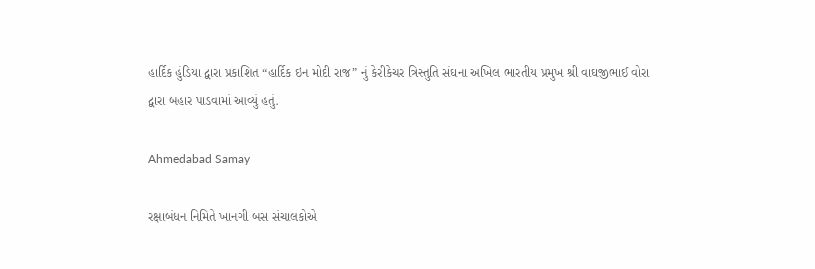હાર્દિક હુંડિયા દ્વારા પ્રકાશિત “હાર્દિક ઇન મોદી રાજ” નું કેરીકેચર ત્રિસ્તુતિ સંઘના અખિલ ભારતીય પ્રમુખ શ્રી વાઘજીભાઈ વોરા દ્વારા બહાર પાડવામાં આવ્યું હતું.

Ahmedabad Samay

રક્ષાબંધન નિમિતે ખાનગી બસ સંચાલકોએ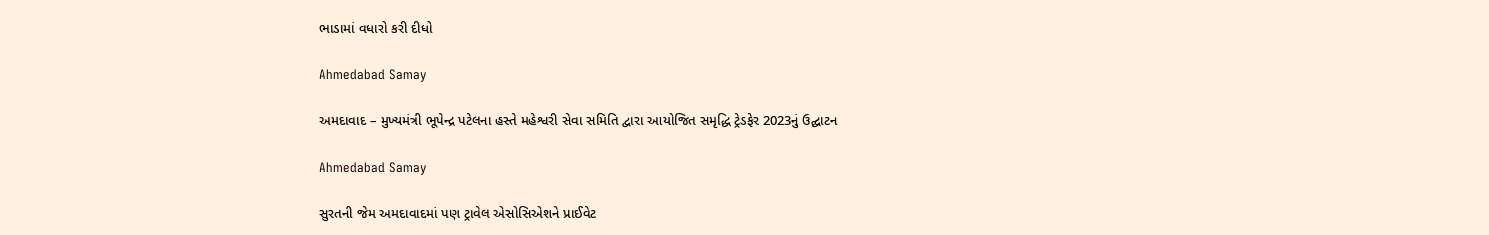ભાડામાં વધારો કરી દીધો

Ahmedabad Samay

અમદાવાદ – મુખ્યમંત્રી ભૂપેન્દ્ર પટેલના હસ્તે મહેશ્વરી સેવા સમિતિ દ્વારા આયોજિત સમૃદ્ધિ ટ્રેડફેર 2023નું ઉદ્ઘાટન

Ahmedabad Samay

સુરતની જેમ અમદાવાદમાં પણ ટ્રાવેલ એસોસિએશને પ્રાઈવેટ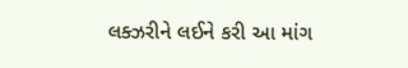લક્ઝરીને લઈને કરી આ માંગ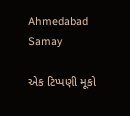Ahmedabad Samay

એક ટિપ્પણી મૂકો